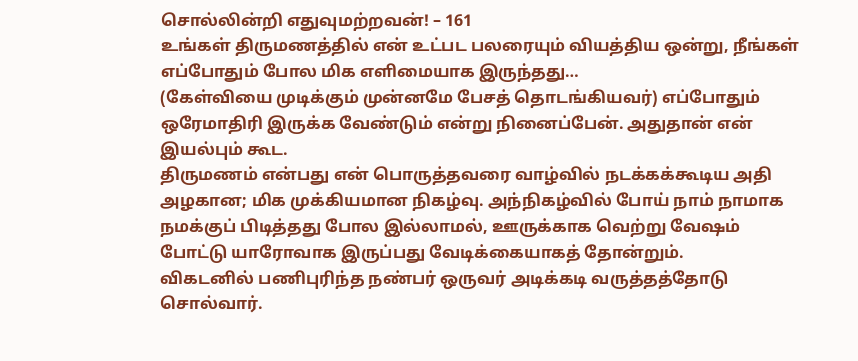சொல்லின்றி எதுவுமற்றவன்! – 161
உங்கள் திருமணத்தில் என் உட்பட பலரையும் வியத்திய ஒன்று, நீங்கள் எப்போதும் போல மிக எளிமையாக இருந்தது…
(கேள்வியை முடிக்கும் முன்னமே பேசத் தொடங்கியவர்) எப்போதும் ஒரேமாதிரி இருக்க வேண்டும் என்று நினைப்பேன். அதுதான் என் இயல்பும் கூட.
திருமணம் என்பது என் பொருத்தவரை வாழ்வில் நடக்கக்கூடிய அதி அழகான; மிக முக்கியமான நிகழ்வு. அந்நிகழ்வில் போய் நாம் நாமாக நமக்குப் பிடித்தது போல இல்லாமல், ஊருக்காக வெற்று வேஷம் போட்டு யாரோவாக இருப்பது வேடிக்கையாகத் தோன்றும்.
விகடனில் பணிபுரிந்த நண்பர் ஒருவர் அடிக்கடி வருத்தத்தோடு சொல்வார்.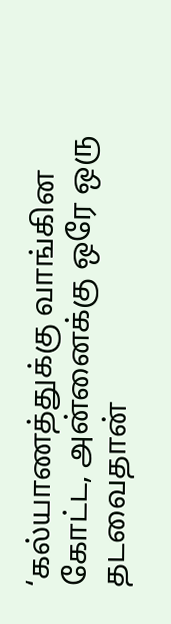‘கல்யாணத்துக்கு வாங்கின கோட்ட, அன்னைக்கு ஒரே ஒரு தடவைதான்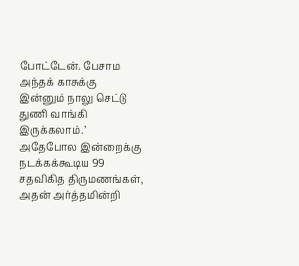போட்டேன். பேசாம அந்தக் காசுக்கு இன்னும் நாலு செட்டு துணி வாங்கி இருக்கலாம்.’
அதேபோல இன்றைக்கு நடக்கக்கூடிய 99 சதவிகித திருமணங்கள், அதன் அர்த்தமின்றி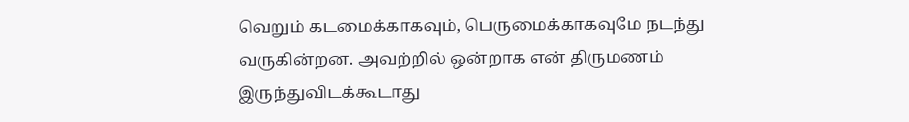வெறும் கடமைக்காகவும், பெருமைக்காகவுமே நடந்து வருகின்றன. அவற்றில் ஒன்றாக என் திருமணம் இருந்துவிடக்கூடாது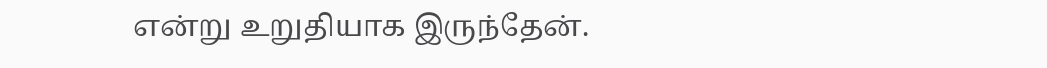என்று உறுதியாக இருந்தேன்.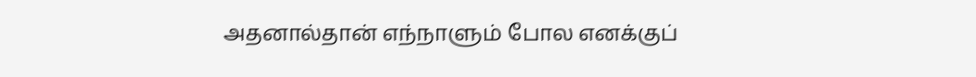அதனால்தான் எந்நாளும் போல எனக்குப்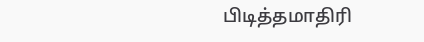பிடித்தமாதிரி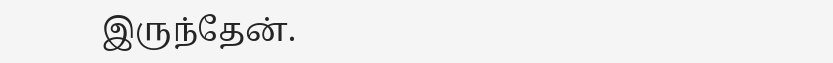இருந்தேன்.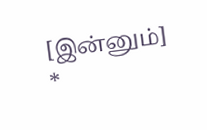[இன்னும்]
*